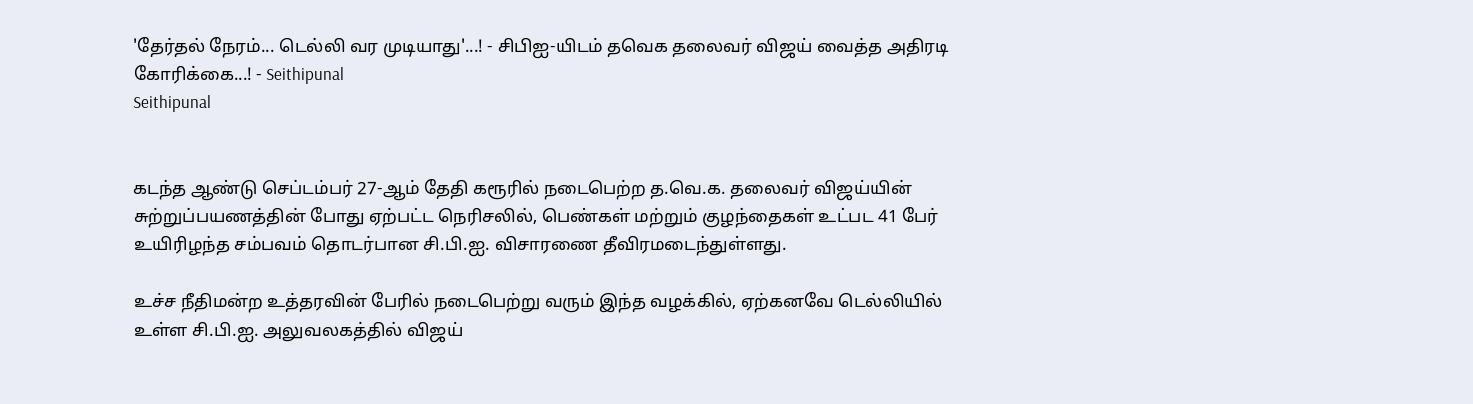'தேர்தல் நேரம்... டெல்லி வர முடியாது'...! - சிபிஐ-யிடம் தவெக தலைவர் விஜய் வைத்த அதிரடி கோரிக்கை...! - Seithipunal
Seithipunal


கடந்த ஆண்டு செப்டம்பர் 27-ஆம் தேதி கரூரில் நடைபெற்ற த.வெ.க. தலைவர் விஜய்யின் சுற்றுப்பயணத்தின் போது ஏற்பட்ட நெரிசலில், பெண்கள் மற்றும் குழந்தைகள் உட்பட 41 பேர் உயிரிழந்த சம்பவம் தொடர்பான சி.பி.ஐ. விசாரணை தீவிரமடைந்துள்ளது.

உச்ச நீதிமன்ற உத்தரவின் பேரில் நடைபெற்று வரும் இந்த வழக்கில், ஏற்கனவே டெல்லியில் உள்ள சி.பி.ஐ. அலுவலகத்தில் விஜய்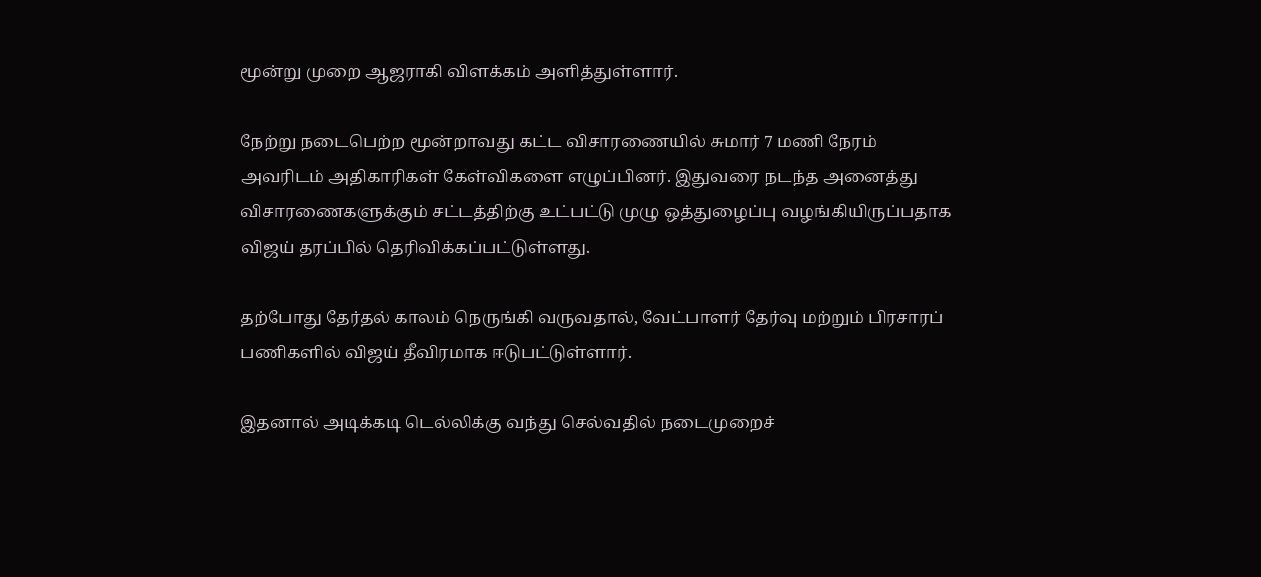மூன்று முறை ஆஜராகி விளக்கம் அளித்துள்ளார்.

நேற்று நடைபெற்ற மூன்றாவது கட்ட விசாரணையில் சுமார் 7 மணி நேரம் அவரிடம் அதிகாரிகள் கேள்விகளை எழுப்பினர். இதுவரை நடந்த அனைத்து விசாரணைகளுக்கும் சட்டத்திற்கு உட்பட்டு முழு ஒத்துழைப்பு வழங்கியிருப்பதாக விஜய் தரப்பில் தெரிவிக்கப்பட்டுள்ளது.

தற்போது தேர்தல் காலம் நெருங்கி வருவதால், வேட்பாளர் தேர்வு மற்றும் பிரசாரப் பணிகளில் விஜய் தீவிரமாக ஈடுபட்டுள்ளார்.

இதனால் அடிக்கடி டெல்லிக்கு வந்து செல்வதில் நடைமுறைச்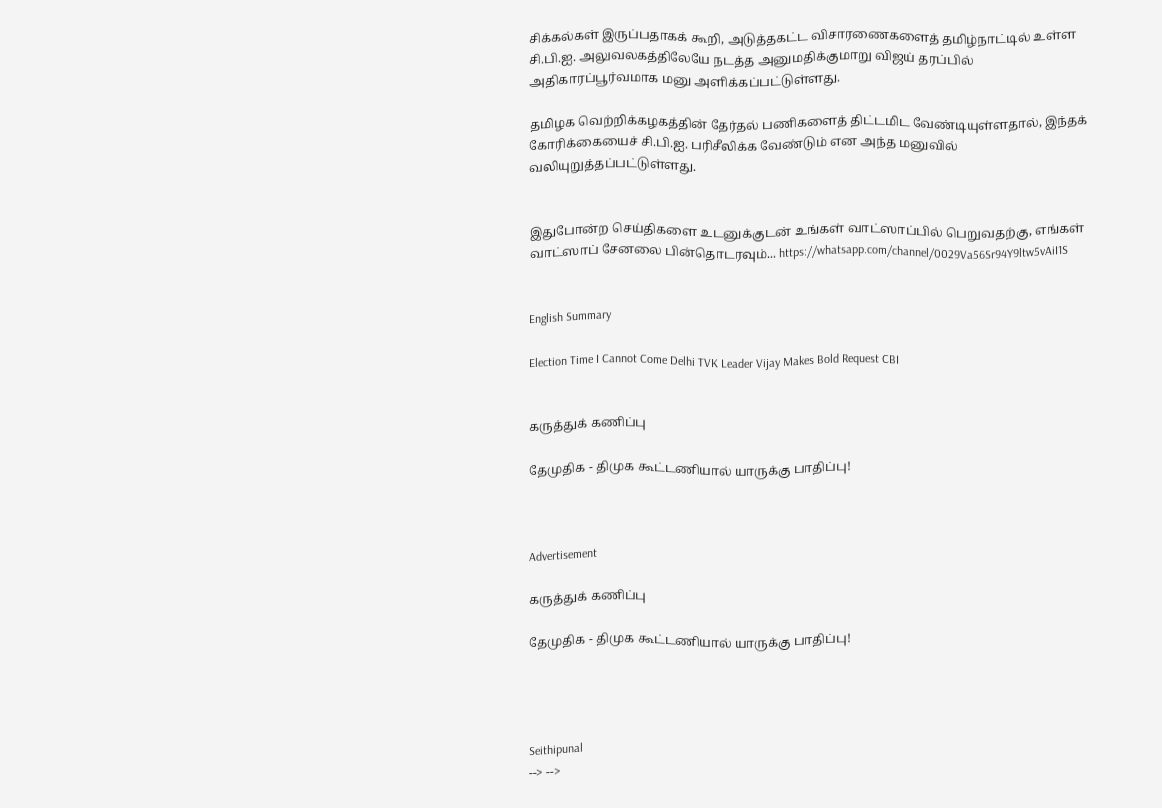சிக்கல்கள் இருப்பதாகக் கூறி, அடுத்தகட்ட விசாரணைகளைத் தமிழ்நாட்டில் உள்ள சி.பி.ஐ. அலுவலகத்திலேயே நடத்த அனுமதிக்குமாறு விஜய் தரப்பில் அதிகாரப்பூர்வமாக மனு அளிக்கப்பட்டுள்ளது.

தமிழக வெற்றிக்கழகத்தின் தேர்தல் பணிகளைத் திட்டமிட வேண்டியுள்ளதால், இந்தக் கோரிக்கையைச் சி.பி.ஐ. பரிசீலிக்க வேண்டும் என அந்த மனுவில் வலியுறுத்தப்பட்டுள்ளது.


இதுபோன்ற செய்திகளை உடனுக்குடன் உங்கள் வாட்ஸாப்பில் பெறுவதற்கு, எங்கள் வாட்ஸாப் சேனலை பின்தொடரவும்... https://whatsapp.com/channel/0029Va56Sr94Y9ltw5vAiI1S


English Summary

Election Time I Cannot Come Delhi TVK Leader Vijay Makes Bold Request CBI


கருத்துக் கணிப்பு

தேமுதிக - திமுக கூட்டணியால் யாருக்கு பாதிப்பு!



Advertisement

கருத்துக் கணிப்பு

தேமுதிக - திமுக கூட்டணியால் யாருக்கு பாதிப்பு!




Seithipunal
--> -->